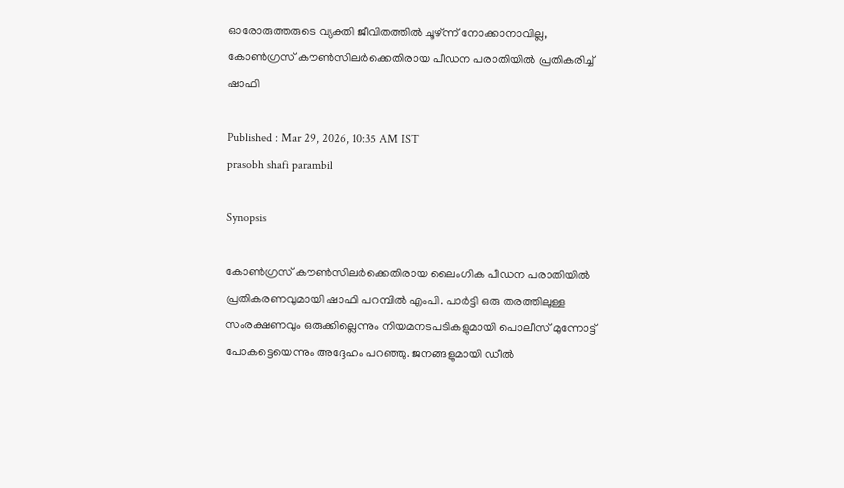ഓരോരുത്തരുടെ വ്യക്തി ജീവിതത്തിൽ ചൂഴ്ന്ന് നോക്കാനാവില്ല, കോൺഗ്രസ് കൗൺസിലർക്കെതിരായ പീഡന പരാതിയിൽ പ്രതികരിച്ച് ഷാഫി

Published : Mar 29, 2026, 10:35 AM IST
prasobh shafi parambil

Synopsis

കോൺഗ്രസ് കൗൺസിലർക്കെതിരായ ലൈംഗിക പീഡന പരാതിയിൽ പ്രതികരണവുമായി ഷാഫി പറമ്പിൽ എംപി. പാർട്ടി ഒരു തരത്തിലുള്ള സംരക്ഷണവും ഒരുക്കില്ലെന്നും നിയമനടപടികളുമായി പൊലീസ് മുന്നോട്ട് പോകട്ടെയെന്നും അദ്ദേഹം പറഞ്ഞു. ജനങ്ങളുമായി ഡീൽ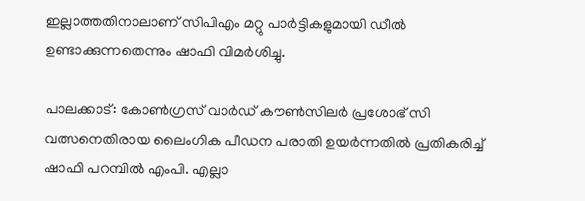ഇല്ലാത്തതിനാലാണ് സിപിഎം മറ്റു പാർട്ടികളുമായി ഡീൽ ഉണ്ടാക്കുന്നതെന്നും ഷാഫി വിമർശിച്ചു.

പാലക്കാട്: കോൺഗ്രസ് വാർഡ് കൗൺസിലർ പ്രശോഭ് സി വത്സനെതിരായ ലൈംഗിക പീഡന പരാതി ഉയർന്നതിൽ പ്രതികരിച്ച് ഷാഫി പറമ്പിൽ എംപി. എല്ലാ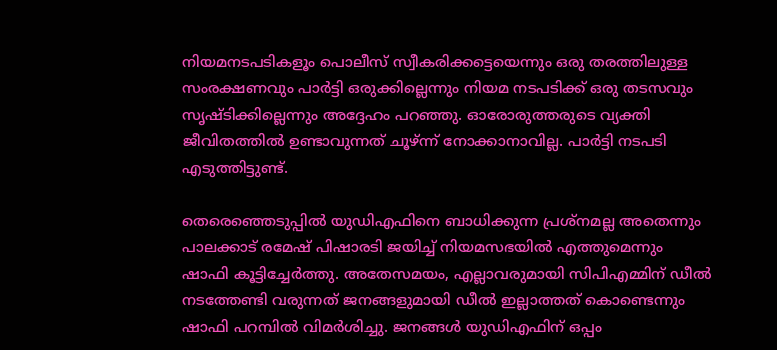നിയമനടപടികളൂം പൊലീസ് സ്വീകരിക്കട്ടെയെന്നും ഒരു തരത്തിലുള്ള സംരക്ഷണവും പാർട്ടി ഒരുക്കില്ലെന്നും നിയമ നടപടിക്ക് ഒരു തടസവും സൃഷ്ടിക്കില്ലെന്നും അദ്ദേഹം പറഞ്ഞു. ഓരോരുത്തരുടെ വ്യക്തി ജീവിതത്തിൽ ഉണ്ടാവുന്നത് ചൂഴ്ന്ന് നോക്കാനാവില്ല. പാർട്ടി നടപടി എടുത്തിട്ടുണ്ട്.

തെരെഞ്ഞെടുപ്പിൽ യുഡിഎഫിനെ ബാധിക്കുന്ന പ്രശ്നമല്ല അതെന്നും പാലക്കാട് രമേഷ് പിഷാരടി ജയിച്ച്‌ നിയമസഭയിൽ എത്തുമെന്നും ഷാഫി കൂട്ടിച്ചേർത്തു. അതേസമയം, എല്ലാവരുമായി സിപിഎമ്മിന് ഡീൽ നടത്തേണ്ടി വരുന്നത് ജനങ്ങളുമായി ഡീൽ ഇല്ലാത്തത് കൊണ്ടെന്നും ഷാഫി പറമ്പിൽ വിമര്‍ശിച്ചു. ജനങ്ങൾ യുഡിഎഫിന് ഒപ്പം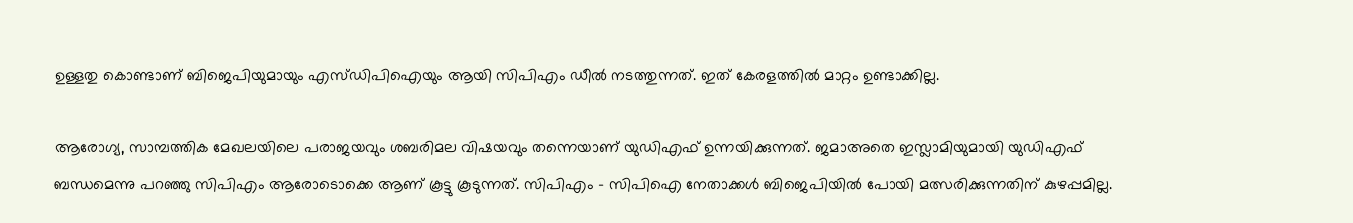ഉള്ളതു കൊണ്ടാണ് ബിജെപിയുമായും എസ്‍ഡിപിഐയും ആയി സിപിഎം ഡീൽ നടത്തുന്നത്. ഇത് കേരളത്തിൽ മാറ്റം ഉണ്ടാക്കില്ല.

ആരോഗ്യ, സാമ്പത്തിക മേഖലയിലെ പരാജയവും ശബരിമല വിഷയവും തന്നെയാണ് യുഡിഎഫ് ഉന്നയിക്കുന്നത്. ജമാഅതെ ഇസ്ലാമിയുമായി യുഡിഎഫ് ബന്ധമെന്നു പറഞ്ഞു സിപിഎം ആരോടൊക്കെ ആണ് കൂട്ടു കൂടുന്നത്. സിപിഎം - സിപിഐ നേതാക്കൾ ബിജെപിയിൽ പോയി മത്സരിക്കുന്നതിന് കുഴപ്പമില്ല.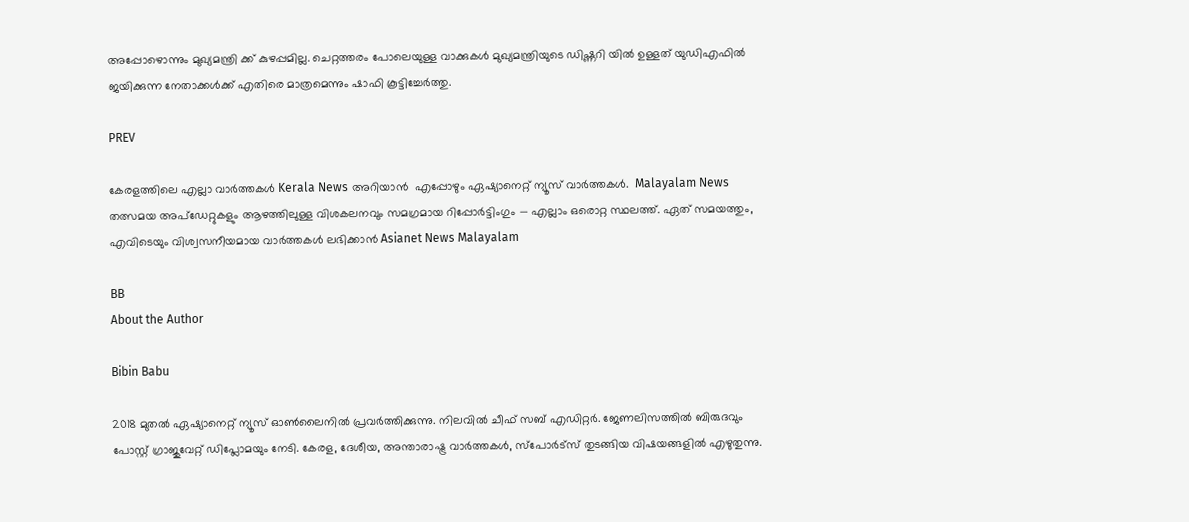അപ്പോഴൊന്നും മുഖ്യമന്ത്രി ക്ക് കുഴപ്പമില്ല. ചെറ്റത്തരം പോലെയുള്ള വാക്കുകൾ മുഖ്യമന്ത്രിയുടെ ഡിഷ്ണറി യിൽ ഉള്ളത് യുഡിഎഫിൽ ജയിക്കുന്ന നേതാക്കൾക്ക് എതിരെ മാത്രമെന്നും ഷാഫി കൂട്ടിച്ചേർത്തു.

PREV

കേരളത്തിലെ എല്ലാ വാർത്തകൾ Kerala News അറിയാൻ  എപ്പോഴും ഏഷ്യാനെറ്റ് ന്യൂസ് വാർത്തകൾ.  Malayalam News   തത്സമയ അപ്‌ഡേറ്റുകളും ആഴത്തിലുള്ള വിശകലനവും സമഗ്രമായ റിപ്പോർട്ടിംഗും — എല്ലാം ഒരൊറ്റ സ്ഥലത്ത്. ഏത് സമയത്തും, എവിടെയും വിശ്വസനീയമായ വാർത്തകൾ ലഭിക്കാൻ Asianet News Malayalam

BB
About the Author

Bibin Babu

2018 മുതല്‍ ഏഷ്യാനെറ്റ് ന്യൂസ് ഓണ്‍ലൈനില്‍ പ്രവര്‍ത്തിക്കുന്നു. നിലവില്‍ ചീഫ് സബ് എഡിറ്റർ. ജേണലിസത്തില്‍ ബിരുദവും പോസ്റ്റ് ഗ്രാജുവേറ്റ് ഡിപ്ലോമയും നേടി. കേരള, ദേശീയ, അന്താരാഷ്ട്ര വാര്‍ത്തകള്‍, സ്പോര്‍ട്സ് തുടങ്ങിയ വിഷയങ്ങളില്‍ എഴുതുന്നു.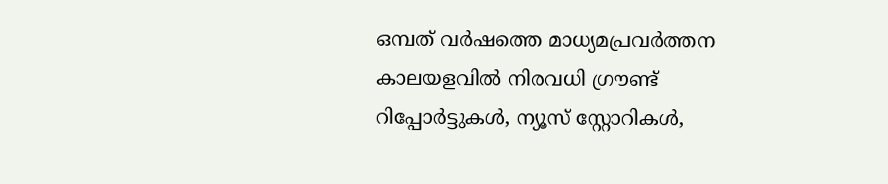ഒമ്പത് വര്‍ഷത്തെ മാധ്യമപ്രവര്‍ത്തന കാലയളവില്‍ നിരവധി ഗ്രൗണ്ട് റിപ്പോര്‍ട്ടുകള്‍, ന്യൂസ് സ്റ്റോറികള്‍,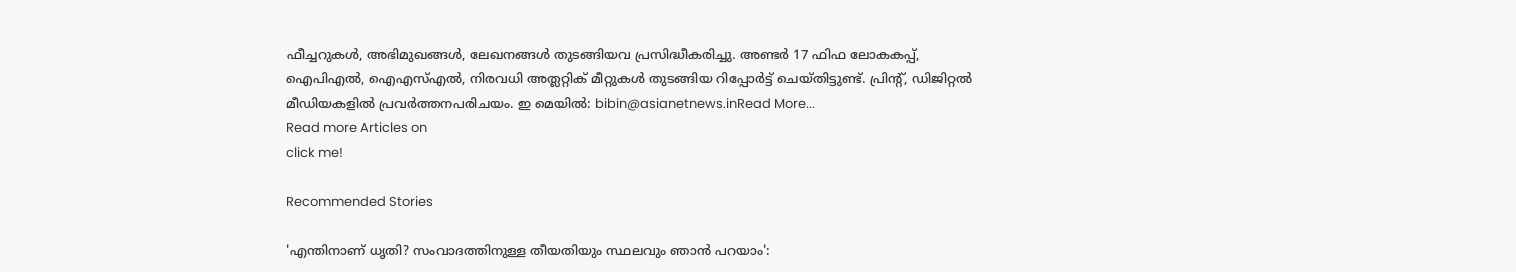ഫീച്ചറുകള്‍, അഭിമുഖങ്ങള്‍, ലേഖനങ്ങള്‍ തുടങ്ങിയവ പ്രസിദ്ധീകരിച്ചു. അണ്ടര്‍ 17 ഫിഫ ലോകകപ്പ്, ഐപിഎൽ, ഐഎസ്എൽ, നിരവധി അത്ലറ്റിക് മീറ്റുകൾ തുടങ്ങിയ റിപ്പോര്‍ട്ട് ചെയ്തിട്ടുണ്ട്. പ്രിന്‍റ്, ഡിജിറ്റല്‍ മീഡിയകളില്‍ പ്രവര്‍ത്തനപരിചയം. ഇ മെയില്‍: bibin@asianetnews.inRead More...
Read more Articles on
click me!

Recommended Stories

'എന്തിനാണ് ധൃതി? സംവാദത്തിനുള്ള തീയതിയും സ്ഥലവും ഞാൻ പറയാം':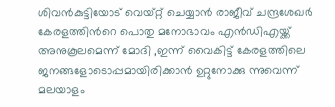ശിവൻകുട്ടിയോട് വെയ്റ്റ് ചെയ്യാൻ രാജീവ് ചന്ദ്രശേഖർ
കേരളത്തിന്‍റെ പൊതു മനോഭാവം എൻഡിഎയ്ക്ക് അനുകൂലമെന്ന് മോദി ,ഇന്ന് വൈകിട്ട് കേരളത്തിലെ ജനങ്ങളോടൊപ്പമായിരിക്കാൻ ഉറ്റുനോക്കു ന്നുവെന്ന് മലയാളം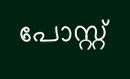പോസ്റ്റ്